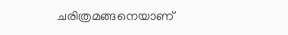ചരിത്രമങ്ങനെയാണ്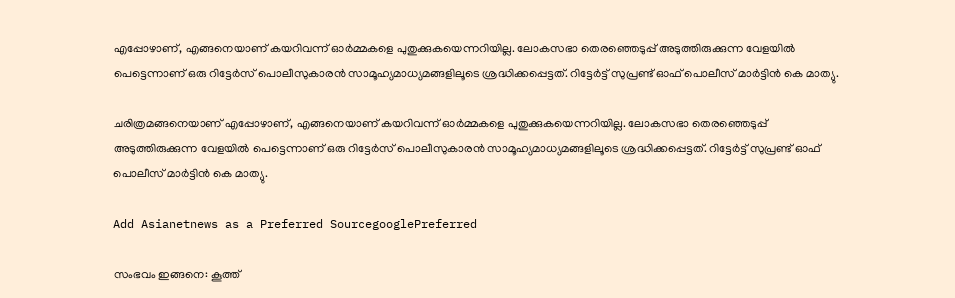എപ്പോഴാണ്, എങ്ങനെയാണ് കയറിവന്ന് ഓര്‍മ്മകളെ പുതുക്കുകയെന്നറിയില്ല. ലോകസഭാ തെരഞ്ഞെടുപ്പ് അടുത്തിരുക്കുന്ന വേളയില്‍ പെട്ടെന്നാണ് ഒരു റിട്ടേര്‍സ് പൊലീസുകാരന്‍ സാമൂഹ്യമാധ്യമങ്ങളിലൂടെ ശ്രദ്ധിക്കപ്പെട്ടത്. റിട്ടേര്‍ട്ട് സുപ്രണ്ട് ഓഫ് പൊലീസ് മാര്‍ട്ടിന്‍ കെ മാത്യു.

ചരിത്രമങ്ങനെയാണ് എപ്പോഴാണ്, എങ്ങനെയാണ് കയറിവന്ന് ഓര്‍മ്മകളെ പുതുക്കുകയെന്നറിയില്ല. ലോകസഭാ തെരഞ്ഞെടുപ്പ് അടുത്തിരുക്കുന്ന വേളയില്‍ പെട്ടെന്നാണ് ഒരു റിട്ടേര്‍സ് പൊലീസുകാരന്‍ സാമൂഹ്യമാധ്യമങ്ങളിലൂടെ ശ്രദ്ധിക്കപ്പെട്ടത്. റിട്ടേര്‍ട്ട് സുപ്രണ്ട് ഓഫ് പൊലീസ് മാര്‍ട്ടിന്‍ കെ മാത്യു.

Add Asianetnews as a Preferred SourcegooglePreferred

സംഭവം ഇങ്ങനെ: കൂത്ത്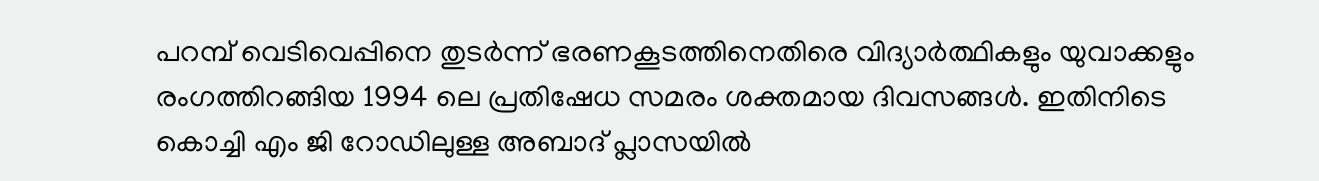പറമ്പ് വെടിവെപ്പിനെ തുടര്‍ന്ന് ഭരണകൂടത്തിനെതിരെ വിദ്യാര്‍ത്ഥികളും യുവാക്കളും രംഗത്തിറങ്ങിയ 1994 ലെ പ്രതിഷേധ സമരം ശക്തമായ ദിവസങ്ങള്‍. ഇതിനിടെ കൊച്ചി എം ജി റോഡിലുള്ള അബാദ് പ്ലാസയില്‍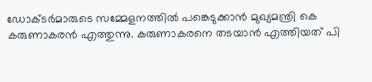ഡോക്ടര്‍മാരുടെ സമ്മേളനത്തില്‍ പങ്കെടുക്കാന്‍ മുഖ്യമന്ത്രി കെ കരുണാകരന്‍ എത്തുന്നു. കരുണാകരനെ തടയാന്‍ എത്തിയത് പി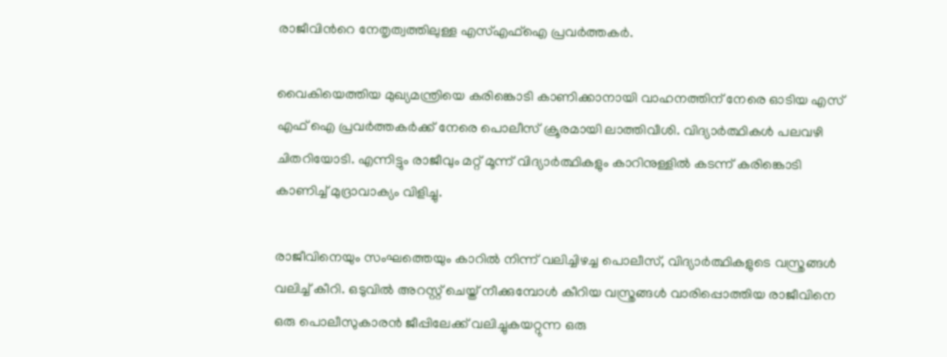രാജീവിന്‍റെ നേതൃത്വത്തിലുള്ള എസ്എഫ്ഐ പ്രവര്‍ത്തകര്‍.

വൈകിയെത്തിയ മുഖ്യമന്ത്രിയെ കരിങ്കൊടി കാണിക്കാനായി വാഹനത്തിന് നേരെ ഓടിയ എസ് എഫ് ഐ പ്രവര്‍ത്തകര്‍ക്ക് നേരെ പൊലീസ് ക്രൂരമായി ലാത്തിവീശി. വിദ്യാര്‍ത്ഥികള്‍ പലവഴി ചിതറിയോടി. എന്നിട്ടും രാജീവും മറ്റ് മൂന്ന് വിദ്യാര്‍ത്ഥികളും കാറിനുള്ളില്‍ കടന്ന് കരിങ്കൊടി കാണിച്ച് മുദ്രാവാക്യം വിളിച്ചു.

രാജീവിനെയും സംഘത്തെയും കാറില്‍ നിന്ന് വലിച്ചിഴച്ച പൊലീസ്, വിദ്യാര്‍ത്ഥികളുടെ വസ്ത്രങ്ങള്‍ വലിച്ച് കീറി. ഒടുവില്‍ അറസ്റ്റ് ചെയ്ത് നീക്കുമ്പോള്‍ കീറിയ വസ്ത്രങ്ങള്‍ വാരിപ്പൊത്തിയ രാജീവിനെ ഒരു പൊലീസുകാരന്‍ ജീപ്പിലേക്ക് വലിച്ചുകയറ്റുന്ന ഒരു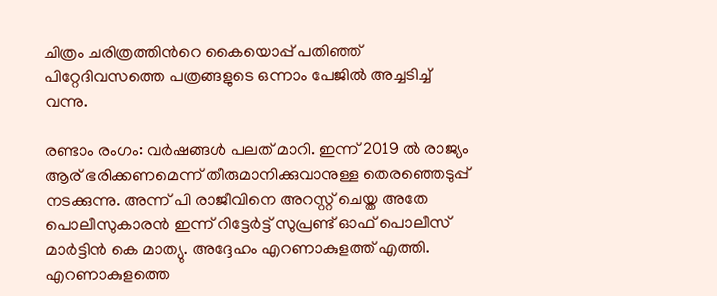ചിത്രം ചരിത്രത്തിന്‍റെ കൈയൊപ്പ് പതിഞ്ഞ് പിറ്റേദിവസത്തെ പത്രങ്ങളുടെ ഒന്നാം പേജില്‍ അച്ചടിച്ച് വന്നു.

രണ്ടാം രംഗം: വര്‍ഷങ്ങള്‍ പലത് മാറി. ഇന്ന് 2019 ല്‍ രാജ്യം ആര് ഭരിക്കണമെന്ന് തീരുമാനിക്കുവാനുള്ള തെരഞ്ഞെടുപ്പ് നടക്കുന്നു. അന്ന് പി രാജീവിനെ അറസ്റ്റ് ചെയ്ത അതേ പൊലീസുകാരന്‍ ഇന്ന് റിട്ടേര്‍ട്ട് സുപ്രണ്ട് ഓഫ് പൊലീസ് മാര്‍ട്ടിന്‍ കെ മാത്യു. അദ്ദേഹം എറണാകുളത്ത് എത്തി. എറണാകുളത്തെ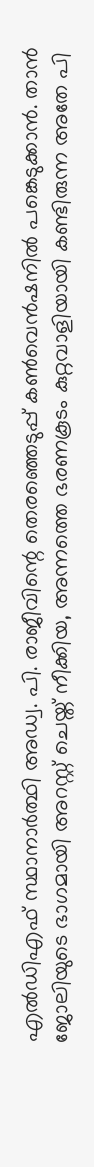എൽഡിഎഫ് സ്ഥാനാർത്ഥി അഡ്വ. പി. രാജീവിന്റെ തെരഞ്ഞെടുപ്പ് കൺവെൻഷനില്‍ പങ്കെടുക്കാന്‍. താന്‍ ജോലിയുടെ ഭാഗമായി അറസ്റ്റ് ചെയ്ത് നീക്കിയ, അന്നത്തെ ഭരണകൂടം കുറ്റവാളിയായി കണ്ടിരുന്ന അതേ പി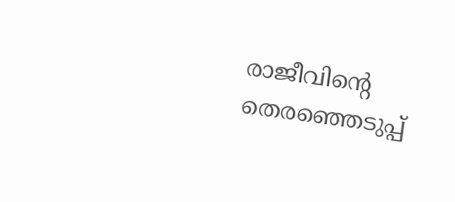രാജീവിന്‍റെ തെരഞ്ഞെടുപ്പ്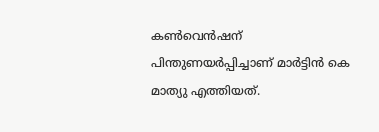കണ്‍വെന്‍ഷന് പിന്തുണയര്‍പ്പിച്ചാണ് മാര്‍ട്ടിന്‍ കെ മാത്യു എത്തിയത്.